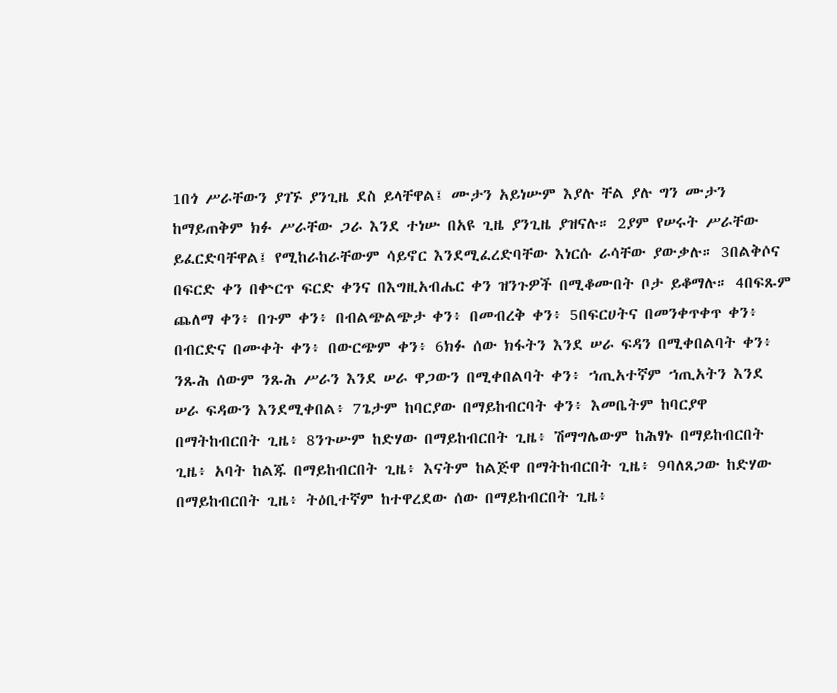1በጎ ሥራቸውን ያገኙ ያንጊዜ ደስ ይላቸዋል፤ ሙታን አይነሡም እያሉ ቸል ያሉ ግን ሙታን ከማይጠቅም ክፉ ሥራቸው ጋራ እንደ ተነሡ በአዩ ጊዜ ያንጊዜ ያዝናሉ። 2ያም የሠሩት ሥራቸው ይፈርድባቸዋል፤ የሚከራከራቸውም ሳይኖር እንደሚፈረድባቸው እነርሱ ራሳቸው ያውቃሉ። 3በልቅሶና በፍርድ ቀን በቍርጥ ፍርድ ቀንና በእግዚአብሔር ቀን ዝንጉዎች በሚቆሙበት ቦታ ይቆማሉ። 4በፍጹም ጨለማ ቀን፥ በጉም ቀን፥ በብልጭልጭታ ቀን፥ በመብረቅ ቀን፥ 5በፍርሀትና በመንቀጥቀጥ ቀን፥ በብርድና በሙቀት ቀን፥ በውርጭም ቀን፥ 6ክፉ ሰው ክፋትን እንደ ሠራ ፍዳን በሚቀበልባት ቀን፥ ንጹሕ ሰውም ንጹሕ ሥራን እንደ ሠራ ዋጋውን በሚቀበልባት ቀን፥ ኀጢአተኛም ኀጢአትን እንደ ሠራ ፍዳውን እንደሚቀበል፥ 7ጌታም ከባርያው በማይከብርባት ቀን፥ እመቤትም ከባርያዋ በማትከብርበት ጊዜ፥ 8ንጉሡም ከድሃው በማይከብርበት ጊዜ፥ ሽማግሌውም ከሕፃኑ በማይከብርበት ጊዜ፥ አባት ከልጁ በማይከብርበት ጊዜ፥ እናትም ከልጅዋ በማትከብርበት ጊዜ፥ 9ባለጸጋው ከድሃው በማይከብርበት ጊዜ፥ ትዕቢተኛም ከተዋረደው ሰው በማይከብርበት ጊዜ፥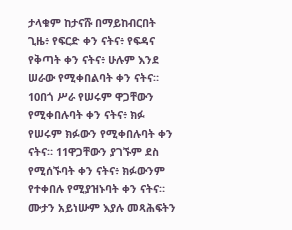ታላቁም ከታናሹ በማይከብርበት ጊዜ፥ የፍርድ ቀን ናትና፥ የፍዳና የቅጣት ቀን ናትና፥ ሁሉም እንደ ሠራው የሚቀበልባት ቀን ናትና። 10በጎ ሥራ የሠሩም ዋጋቸውን የሚቀበሉባት ቀን ናትና፥ ክፉ የሠሩም ክፉውን የሚቀበሉባት ቀን ናትና። 11ዋጋቸውን ያገኙም ደስ የሚሰኙባት ቀን ናትና፥ ክፉውንም የተቀበሉ የሚያዝኑባት ቀን ናትና። ሙታን አይነሡም እያሉ መጻሕፍትን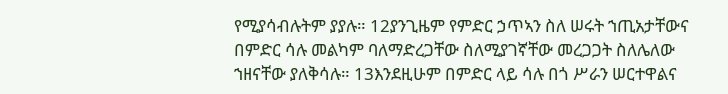የሚያሳብሉትም ያያሉ። 12ያንጊዜም የምድር ኃጥኣን ስለ ሠሩት ኀጢአታቸውና በምድር ሳሉ መልካም ባለማድረጋቸው ስለሚያገኛቸው መረጋጋት ስለሌለው ኀዘናቸው ያለቅሳሉ። 13እንደዚሁም በምድር ላይ ሳሉ በጎ ሥራን ሠርተዋልና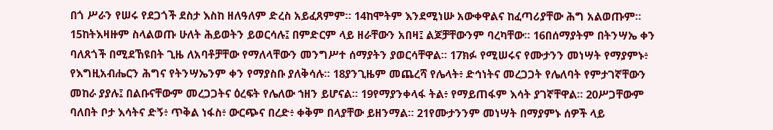በጎ ሥራን የሠሩ የደጋጎች ደስታ እስከ ዘለዓለም ድረስ አይፈጸምም። 14ከሞትም እንደሚነሡ አውቀዋልና ከፈጣሪያቸው ሕግ አልወጡም። 15ከትእዛዙም ስላልወጡ ሁለት ሕይወትን ይወርሳሉ፤ በምድርም ላይ ዘራቸውን አበዛ፤ ልጆቻቸውንም ባረካቸው። 16በሰማያትም በትንሣኤ ቀን ባለጸጎች በሚደኸዩበት ጊዜ ለአባቶቻቸው የማለላቸውን መንግሥተ ሰማያትን ያወርሳቸዋል። 17ክፉ የሚሠሩና የሙታንን መነሣት የማያምኑ፥ የእግዚአብሔርን ሕግና የትንሣኤንም ቀን የማያስቡ ያለቅሳሉ። 18ያንጊዜም መጨረሻ የሌላት፥ ድኅነትና መረጋጋት የሌለባት የምታገኛቸውን መከራ ያያሉ፤ በልቡናቸውም መረጋጋትና ዕረፍት የሌለው ኀዘን ይሆናል። 19የማያንቀላፋ ትል፥ የማይጠፋም እሳት ያገኛቸዋል። 20ሥጋቸውም ባለበት ቦታ እሳትና ድኝ፥ ጥቅል ነፋስ፥ ውርጭና በረድ፥ ቀቅም በላያቸው ይዘንማል። 21የሙታንንም መነሣት በማያምኑ ሰዎች ላይ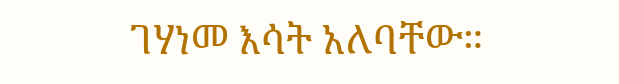ገሃነመ እሳት አለባቸው።